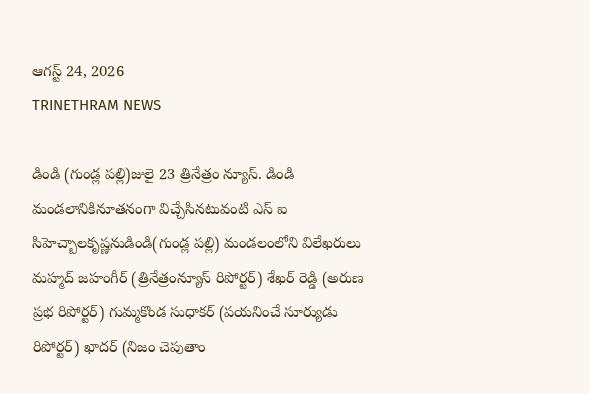ఆగస్ట్ 24, 2026
TRINETHRAM NEWS

డిండి (గుండ్ల పల్లి)జులై 23 త్రినేత్రం న్యూస్. డిండి మండలానికినూతనంగా విచ్చేసినటువంటి ఎస్ ఐ సిహెచ్బాలకృష్ణనుడిండి(గుండ్ల పల్లి) మండలంలోని విలేఖరులు మహ్మద్ జహంగీర్ (త్రినేత్రంన్యూస్ రిపోర్టర్) శేఖర్ రెడ్డి (అరుణ ప్రభ రిపోర్టర్) గుమ్మకొండ సుధాకర్ (పయనించే సూర్యుడు రిపోర్టర్) ఖాదర్ (నిజం చెపుతాం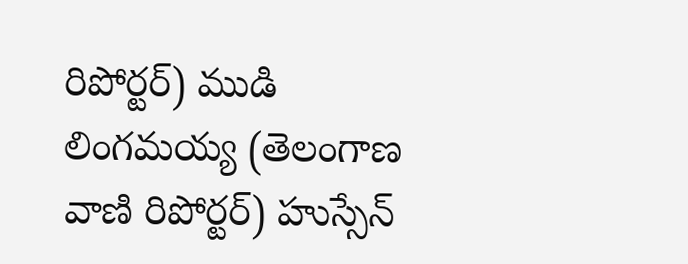రిపోర్టర్) ముడి లింగమయ్య (తెలంగాణ వాణి రిపోర్టర్) హుస్సేన్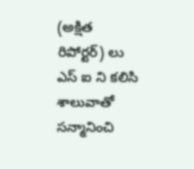(అక్షిత రిపోర్టర్) లు ఎస్ ఐ ని కలిసి శాలువాతో సన్మానించి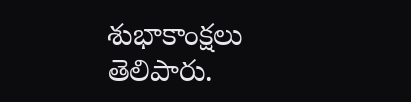శుభాకాంక్షలు తెలిపారు.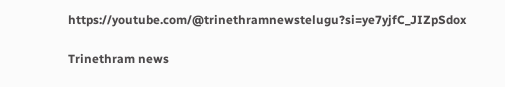https://youtube.com/@trinethramnewstelugu?si=ye7yjfC_JIZpSdox

Trinethram news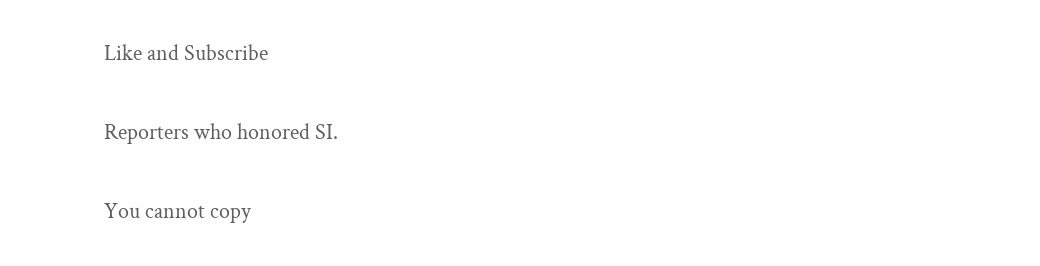Like and Subscribe

Reporters who honored SI.

You cannot copy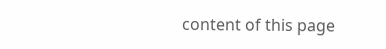content of this page